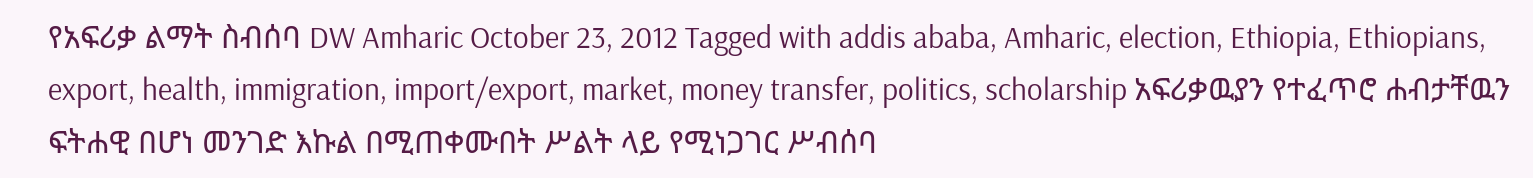የአፍሪቃ ልማት ስብሰባ DW Amharic October 23, 2012 Tagged with addis ababa, Amharic, election, Ethiopia, Ethiopians, export, health, immigration, import/export, market, money transfer, politics, scholarship አፍሪቃዉያን የተፈጥሮ ሐብታቸዉን ፍትሐዊ በሆነ መንገድ እኩል በሚጠቀሙበት ሥልት ላይ የሚነጋገር ሥብሰባ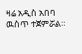ዛሬ አዲስ አበባ ዉስጥ ተጀምሯል።